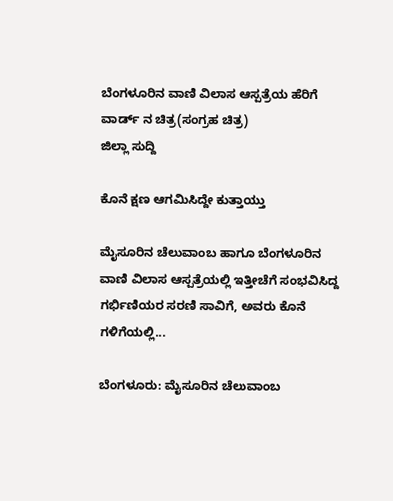ಬೆಂಗಳೂರಿನ ವಾಣಿ ವಿಲಾಸ ಆಸ್ಪತ್ರೆಯ ಹೆರಿಗೆ ವಾರ್ಡ್ ನ ಚಿತ್ರ(ಸಂಗ್ರಹ ಚಿತ್ರ)
ಜಿಲ್ಲಾ ಸುದ್ದಿ

ಕೊನೆ ಕ್ಷಣ ಆಗಮಿಸಿದ್ದೇ ಕುತ್ತಾಯ್ತು

ಮೈಸೂರಿನ ಚೆಲುವಾಂಬ ಹಾಗೂ ಬೆಂಗಳೂರಿನ ವಾಣಿ ವಿಲಾಸ ಆಸ್ಪತ್ರೆಯಲ್ಲಿ ಇತ್ತೀಚೆಗೆ ಸಂಭವಿಸಿದ್ದ ಗರ್ಭಿಣಿಯರ ಸರಣಿ ಸಾವಿಗೆ, ಅವರು ಕೊನೆ ಗಳಿಗೆಯಲ್ಲಿ...

ಬೆಂಗಳೂರು: ಮೈಸೂರಿನ ಚೆಲುವಾಂಬ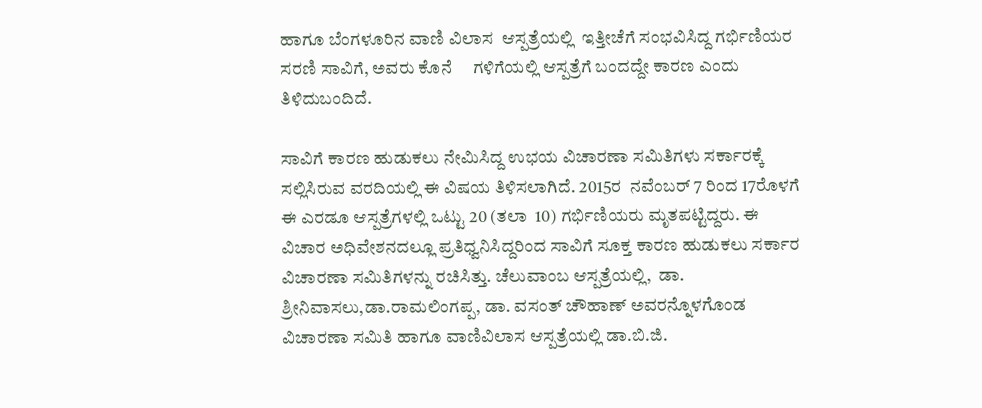ಹಾಗೂ ಬೆಂಗಳೂರಿನ ವಾಣಿ ವಿಲಾಸ  ಆಸ್ಪತ್ರೆಯಲ್ಲಿ  ಇತ್ತೀಚೆಗೆ ಸಂಭವಿಸಿದ್ದ ಗರ್ಭಿಣಿಯರ ಸರಣಿ ಸಾವಿಗೆ, ಅವರು ಕೊನೆ     ಗಳಿಗೆಯಲ್ಲಿ ಆಸ್ಪತ್ರೆಗೆ ಬಂದದ್ದೇ ಕಾರಣ ಎಂದು  ತಿಳಿದುಬಂದಿದೆ.

ಸಾವಿಗೆ ಕಾರಣ ಹುಡುಕಲು ನೇಮಿಸಿದ್ದ ಉಭಯ ವಿಚಾರಣಾ ಸಮಿತಿಗಳು ಸರ್ಕಾರಕ್ಕೆ  ಸಲ್ಲಿಸಿರುವ ವರದಿಯಲ್ಲಿ ಈ ವಿಷಯ ತಿಳಿಸಲಾಗಿದೆ. 2015ರ  ನವೆಂಬರ್ 7 ರಿಂದ 17ರೊಳಗೆ ಈ ಎರಡೂ ಆಸ್ಪತ್ರೆಗಳಲ್ಲಿ ಒಟ್ಟು 20 (ತಲಾ  10) ಗರ್ಭಿಣಿಯರು ಮೃತಪಟ್ಟಿದ್ದರು. ಈ ವಿಚಾರ ಅಧಿವೇಶನದಲ್ಲೂ ಪ್ರತಿಧ್ವನಿಸಿದ್ದರಿಂದ ಸಾವಿಗೆ ಸೂಕ್ತ ಕಾರಣ ಹುಡುಕಲು ಸರ್ಕಾರ ವಿಚಾರಣಾ ಸಮಿತಿಗಳನ್ನು ರಚಿಸಿತ್ತು. ಚೆಲುವಾಂಬ ಆಸ್ಪತ್ರೆಯಲ್ಲಿ,  ಡಾ. ಶ್ರೀನಿವಾಸಲು,ಡಾ.ರಾಮಲಿಂಗಪ್ಪ, ಡಾ. ವಸಂತ್‍ ಚೌಹಾಣ್ ಅವರನ್ನೊಳಗೊಂಡ ವಿಚಾರಣಾ ಸಮಿತಿ ಹಾಗೂ ವಾಣಿವಿಲಾಸ ಆಸ್ಪತ್ರೆಯಲ್ಲಿ ಡಾ.ಬಿ.ಜಿ.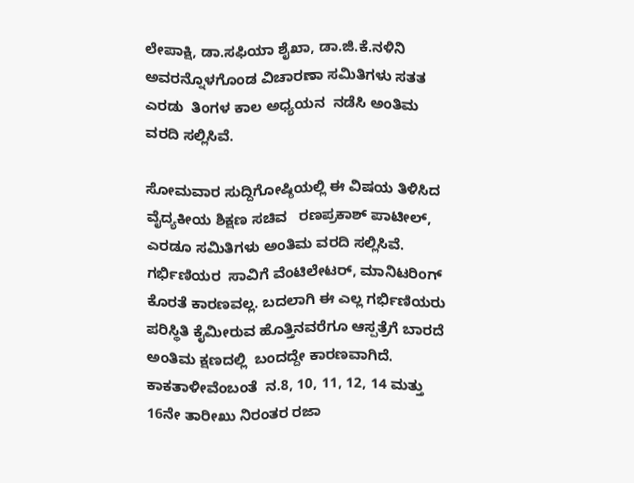ಲೇಪಾಕ್ಷಿ, ಡಾ.ಸಫಿಯಾ ಶೈಖಾ, ಡಾ.ಜಿ.ಕೆ.ನಳಿನಿ ಅವರನ್ನೊಳಗೊಂಡ ವಿಚಾರಣಾ ಸಮಿತಿಗಳು ಸತತ ಎರಡು  ತಿಂಗಳ ಕಾಲ ಅಧ್ಯಯನ  ನಡೆಸಿ ಅಂತಿಮ ವರದಿ ಸಲ್ಲಿಸಿವೆ.

ಸೋಮವಾರ ಸುದ್ದಿಗೋಷ್ಠಿಯಲ್ಲಿ ಈ ವಿಷಯ ತಿಳಿಸಿದ ವೈದ್ಯಕೀಯ ಶಿಕ್ಷಣ ಸಚಿವ   ರಣಪ್ರಕಾಶ್ ಪಾಟೀಲ್, ಎರಡೂ ಸಮಿತಿಗಳು ಅಂತಿಮ ವರದಿ ಸಲ್ಲಿಸಿವೆ. ಗರ್ಭಿಣಿಯರ  ಸಾವಿಗೆ ವೆಂಟಿಲೇಟರ್, ಮಾನಿಟರಿಂಗ್ ಕೊರತೆ ಕಾರಣವಲ್ಲ. ಬದಲಾಗಿ ಈ ಎಲ್ಲ ಗರ್ಭಿಣಿಯರು ಪರಿಸ್ಥಿತಿ ಕೈಮೀರುವ ಹೊತ್ತಿನವರೆಗೂ ಆಸ್ಪತ್ರೆಗೆ ಬಾರದೆ  ಅಂತಿಮ ಕ್ಷಣದಲ್ಲಿ  ಬಂದದ್ದೇ ಕಾರಣವಾಗಿದೆ. ಕಾಕತಾಳೀವೆಂಬಂತೆ  ನ.8, 10, 11, 12, 14 ಮತ್ತು 16ನೇ ತಾರೀಖು ನಿರಂತರ ರಜಾ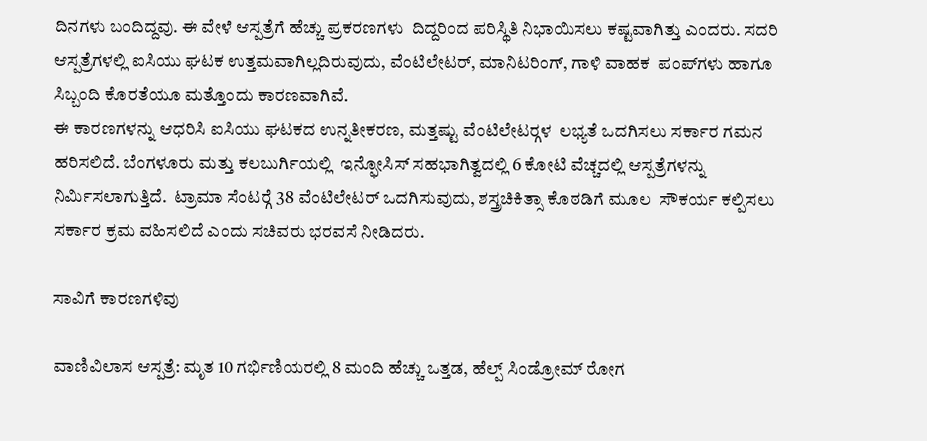ದಿನಗಳು ಬಂದಿದ್ದವು. ಈ ವೇಳೆ ಆಸ್ಪತ್ರೆಗೆ ಹೆಚ್ಚು ಪ್ರಕರಣಗಳು  ದಿದ್ದರಿಂದ ಪರಿಸ್ಥಿತಿ ನಿಭಾಯಿಸಲು ಕಷ್ಟವಾಗಿತ್ತು ಎಂದರು. ಸದರಿ ಆಸ್ಪತ್ರೆಗಳಲ್ಲಿ ಐಸಿಯು ಘಟಕ ಉತ್ತಮವಾಗಿಲ್ಲದಿರುವುದು, ವೆಂಟಿಲೇಟರ್, ಮಾನಿಟರಿಂಗ್, ಗಾಳಿ ವಾಹಕ  ಪಂಪ್‍ಗಳು ಹಾಗೂ ಸಿಬ್ಬಂದಿ ಕೊರತೆಯೂ ಮತ್ತೊಂದು ಕಾರಣವಾಗಿವೆ.
ಈ ಕಾರಣಗಳನ್ನು ಆಧರಿಸಿ ಐಸಿಯು ಘಟಕದ ಉನ್ನತೀಕರಣ, ಮತ್ತಷ್ಟು ವೆಂಟಿಲೇಟರ್‍ಗಳ  ಲಭ್ಯತೆ ಒದಗಿಸಲು ಸರ್ಕಾರ ಗಮನ ಹರಿಸಲಿದೆ. ಬೆಂಗಳೂರು ಮತ್ತು ಕಲಬುರ್ಗಿಯಲ್ಲಿ  ಇನ್ಫೋಸಿಸ್ ಸಹಭಾಗಿತ್ವದಲ್ಲಿ 6 ಕೋಟಿ ವೆಚ್ಚದಲ್ಲಿ ಆಸ್ಪತ್ರೆಗಳನ್ನು ನಿರ್ಮಿಸಲಾಗುತ್ತಿದೆ.  ಟ್ರಾಮಾ ಸೆಂಟರ್‍ಗೆ 38 ವೆಂಟಿಲೇಟರ್ ಒದಗಿಸುವುದು, ಶಸ್ತ್ರಚಿಕಿತ್ಸಾ ಕೊಠಡಿಗೆ ಮೂಲ  ಸೌಕರ್ಯ ಕಲ್ಪಿಸಲು ಸರ್ಕಾರ ಕ್ರಮ ವಹಿಸಲಿದೆ ಎಂದು ಸಚಿವರು ಭರವಸೆ ನೀಡಿದರು.

ಸಾವಿಗೆ ಕಾರಣಗಳಿವು

ವಾಣಿವಿಲಾಸ ಆಸ್ಪತ್ರೆ: ಮೃತ 10 ಗರ್ಭಿಣಿಯರಲ್ಲಿ 8 ಮಂದಿ ಹೆಚ್ಚು ಒತ್ತಡ, ಹೆಲ್ಪ್ ಸಿಂಡ್ರೋಮ್ ರೋಗ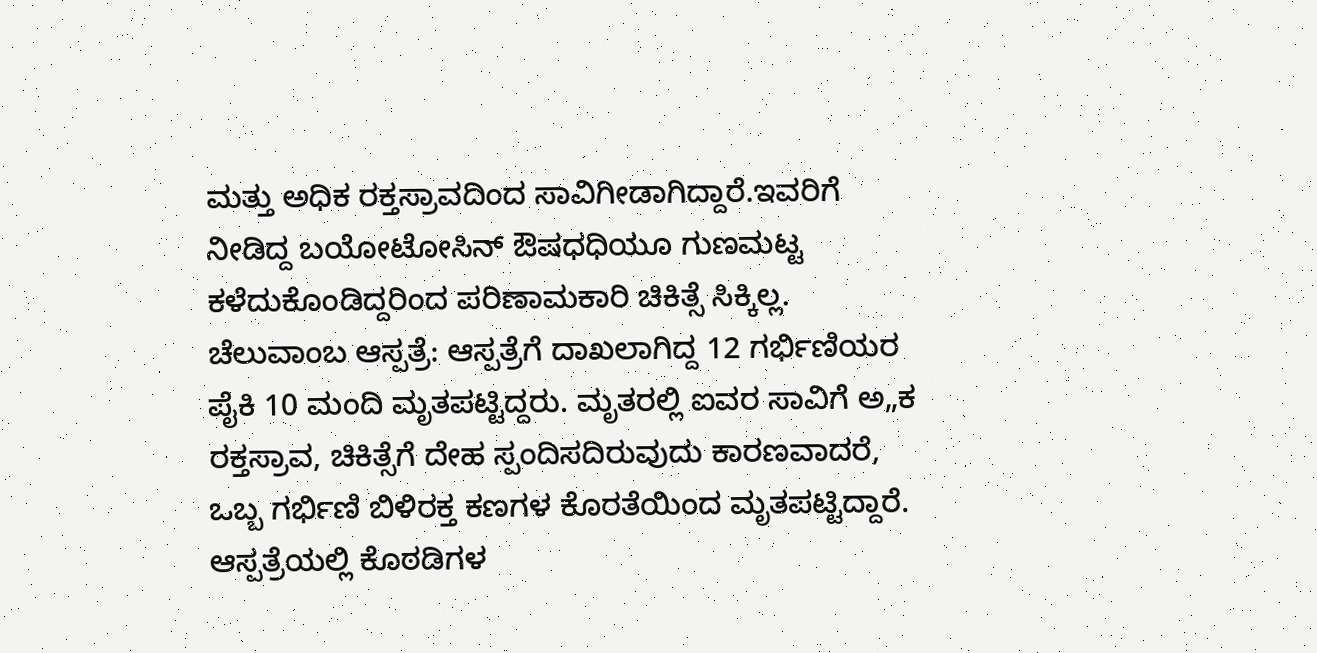ಮತ್ತು ಅಧಿಕ ರಕ್ತಸ್ರಾವದಿಂದ ಸಾವಿಗೀಡಾಗಿದ್ದಾರೆ.ಇವರಿಗೆ ನೀಡಿದ್ದ ಬಯೋಟೋಸಿನ್ ಔಷಧಧಿಯೂ ಗುಣಮಟ್ಟ ಕಳೆದುಕೊಂಡಿದ್ದರಿಂದ ಪರಿಣಾಮಕಾರಿ ಚಿಕಿತ್ಸೆ ಸಿಕ್ಕಿಲ್ಲ.
ಚೆಲುವಾಂಬ ಆಸ್ಪತ್ರೆ: ಆಸ್ಪತ್ರೆಗೆ ದಾಖಲಾಗಿದ್ದ 12 ಗರ್ಭಿಣಿಯರ ಪೈಕಿ 10 ಮಂದಿ ಮೃತಪಟ್ಟಿದ್ದರು. ಮೃತರಲ್ಲಿ ಐವರ ಸಾವಿಗೆ ಅ„ಕ ರಕ್ತಸ್ರಾವ, ಚಿಕಿತ್ಸೆಗೆ ದೇಹ ಸ್ಪಂದಿಸದಿರುವುದು ಕಾರಣವಾದರೆ, ಒಬ್ಬ ಗರ್ಭಿಣಿ ಬಿಳಿರಕ್ತ ಕಣಗಳ ಕೊರತೆಯಿಂದ ಮೃತಪಟ್ಟಿದ್ದಾರೆ. ಆಸ್ಪತ್ರೆಯಲ್ಲಿ ಕೊಠಡಿಗಳ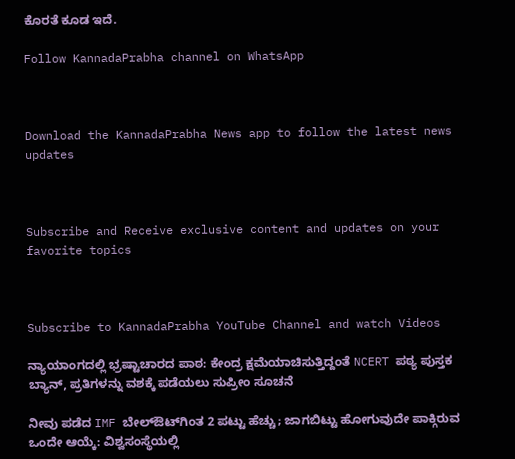ಕೊರತೆ ಕೂಡ ಇದೆ.

Follow KannadaPrabha channel on WhatsApp



Download the KannadaPrabha News app to follow the latest news updates



Subscribe and Receive exclusive content and updates on your favorite topics



Subscribe to KannadaPrabha YouTube Channel and watch Videos

ನ್ಯಾಯಾಂಗದಲ್ಲಿ ಭ್ರಷ್ಟಾಚಾರದ ಪಾಠ: ಕೇಂದ್ರ ಕ್ಷಮೆಯಾಚಿಸುತ್ತಿದ್ದಂತೆ NCERT ಪಠ್ಯ ಪುಸ್ತಕ ಬ್ಯಾನ್, ಪ್ರತಿಗಳನ್ನು ವಶಕ್ಕೆ ಪಡೆಯಲು ಸುಪ್ರೀಂ ಸೂಚನೆ

ನೀವು ಪಡೆದ IMF ಬೇಲ್ಔಟ್‌ಗಿಂತ 2 ಪಟ್ಟು ಹೆಚ್ಚು; ಜಾಗಬಿಟ್ಟು ಹೋಗುವುದೇ ಪಾಕ್ಗಿರುವ ಒಂದೇ ಆಯ್ಕೆ: ವಿಶ್ವಸಂಸ್ಥೆಯಲ್ಲಿ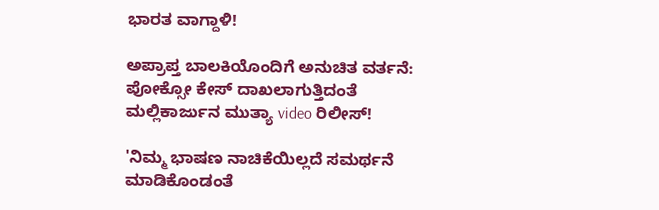ಭಾರತ ವಾಗ್ದಾಳಿ!

ಅಪ್ರಾಪ್ತ ಬಾಲಕಿಯೊಂದಿಗೆ ಅನುಚಿತ ವರ್ತನೆ: ಪೋಕ್ಸೋ ಕೇಸ್ ದಾಖಲಾಗುತ್ತಿದಂತೆ ಮಲ್ಲಿಕಾರ್ಜುನ ಮುತ್ಯಾ video ರಿಲೀಸ್!

'ನಿಮ್ಮ ಭಾಷಣ ನಾಚಿಕೆಯಿಲ್ಲದೆ ಸಮರ್ಥನೆ ಮಾಡಿಕೊಂಡಂತೆ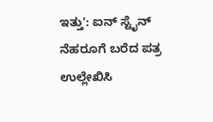ಇತ್ತು': ಐನ್ ಸ್ಟೈನ್ ನೆಹರೂಗೆ ಬರೆದ ಪತ್ರ ಉಲ್ಲೇಖಿಸಿ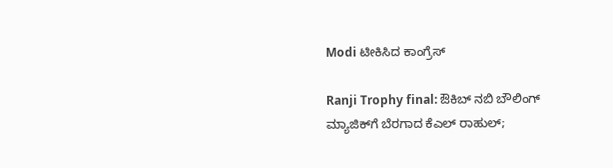Modi ಟೀಕಿಸಿದ ಕಾಂಗ್ರೆಸ್

Ranji Trophy final: ಔಕಿಬ್ ನಬಿ ಬೌಲಿಂಗ್ ಮ್ಯಾಜಿಕ್‌ಗೆ ಬೆರಗಾದ ಕೆಎಲ್ ರಾಹುಲ್;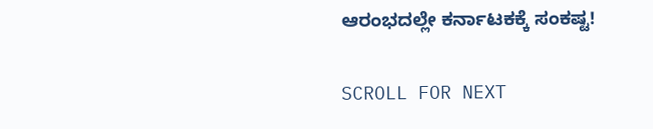ಆರಂಭದಲ್ಲೇ ಕರ್ನಾಟಕಕ್ಕೆ ಸಂಕಷ್ಟ!

SCROLL FOR NEXT